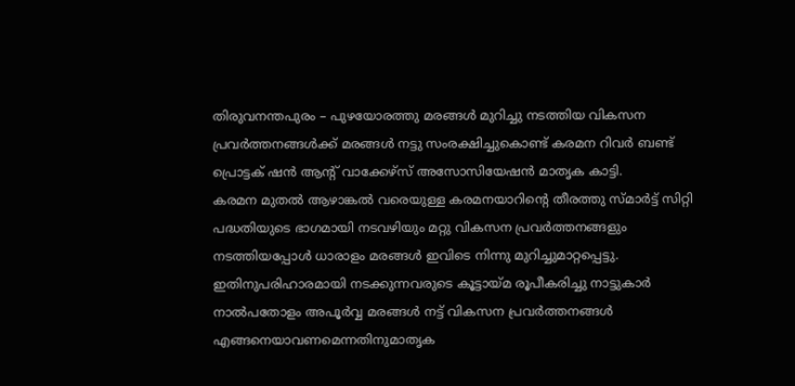തിരുവനന്തപുരം – പുഴയോരത്തു മരങ്ങൾ മുറിച്ചു നടത്തിയ വികസന പ്രവർത്തനങ്ങൾക്ക് മരങ്ങൾ നട്ടു സംരക്ഷിച്ചുകൊണ്ട് കരമന റിവർ ബണ്ട് പ്രൊട്ടക് ഷൻ ആൻ്റ് വാക്കേഴ്സ് അസോസിയേഷൻ മാതൃക കാട്ടി.
കരമന മുതൽ ആഴാങ്കൽ വരെയുള്ള കരമനയാറിൻ്റെ തീരത്തു സ്മാർട്ട് സിറ്റി പദ്ധതിയുടെ ഭാഗമായി നടവഴിയും മറ്റു വികസന പ്രവർത്തനങ്ങളും നടത്തിയപ്പോൾ ധാരാളം മരങ്ങൾ ഇവിടെ നിന്നു മുറിച്ചുമാറ്റപ്പെട്ടു. ഇതിനുപരിഹാരമായി നടക്കുന്നവരുടെ കൂട്ടായ്മ രൂപീകരിച്ചു നാട്ടുകാർ നാൽപതോളം അപൂർവ്വ മരങ്ങൾ നട്ട് വികസന പ്രവർത്തനങ്ങൾ എങ്ങനെയാവണമെന്നതിനുമാതൃക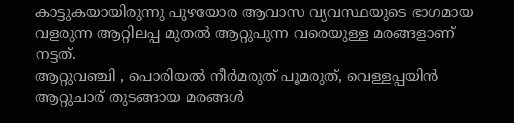കാട്ടുകയായിരുന്നു പുഴയോര ആവാസ വ്യവസ്ഥയുടെ ഭാഗമായ വളരുന്ന ആറ്റിലപ്പ മുതൽ ആറ്റുപുന്ന വരെയുള്ള മരങ്ങളാണ് നട്ടത്.
ആറ്റുവഞ്ചി , പൊരിയൽ നീർമരുത് പൂമരുത്, വെള്ളപ്പയിൻ ആറ്റുചാര് തുടങ്ങായ മരങ്ങൾ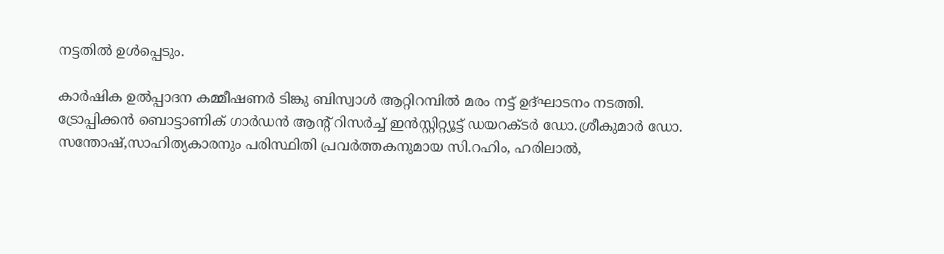നട്ടതിൽ ഉൾപ്പെടും.

കാർഷിക ഉൽപ്പാദന കമ്മീഷണർ ടിങ്കു ബിസ്വാൾ ആറ്റിറമ്പിൽ മരം നട്ട് ഉദ്ഘാടനം നടത്തി.
ട്രോപ്പിക്കൻ ബൊട്ടാണിക് ഗാർഡൻ ആൻ്റ് റിസർച്ച് ഇൻസ്റ്റിറ്റ്യൂട്ട് ഡയറക്ടർ ഡോ.ശ്രീകുമാർ ഡോ. സന്തോഷ്,സാഹിത്യകാരനും പരിസ്ഥിതി പ്രവർത്തകനുമായ സി.റഹിം, ഹരിലാൽ,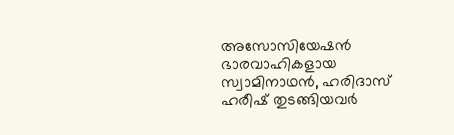അസോസിയേഷൻ ഭാരവാഹികളായ സ്വാമിനാഥൻ, ഹരിദാസ് ഹരീഷ് തുടങ്ങിയവർ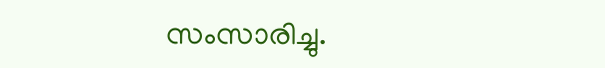സംസാരിച്ചു.